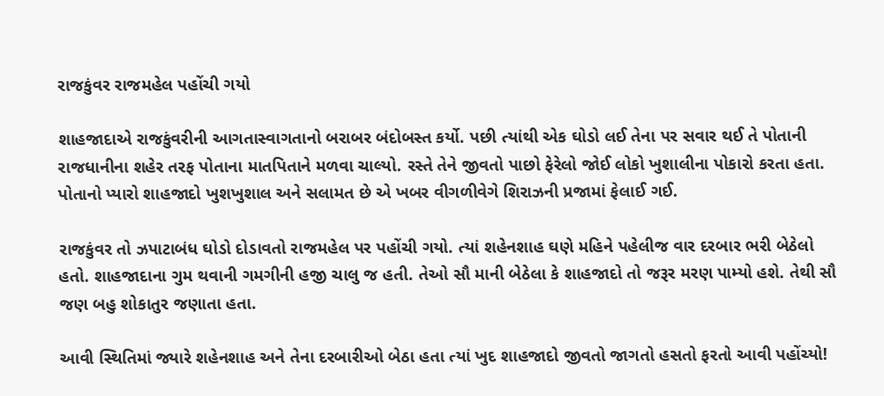રાજકુંવર રાજમહેલ પહોંચી ગયો

શાહજાદાએ રાજકુંવરીની આગતાસ્વાગતાનો બરાબર બંદોબસ્ત કર્યો. પછી ત્યાંથી એક ઘોડો લઈ તેના પર સવાર થઈ તે પોતાની રાજધાનીના શહેર તરફ પોતાના માતપિતાને મળવા ચાલ્યો. રસ્તે તેને જીવતો પાછો ફેરેલો જોઈ લોકો ખુશાલીના પોકારો કરતા હતા. પોતાનો પ્યારો શાહજાદો ખુશખુશાલ અને સલામત છે એ ખબર વીગળીવેગે શિરાઝની પ્રજામાં ફેલાઈ ગઈ.

રાજકુંવર તો ઝપાટાબંધ ઘોડો દોડાવતો રાજમહેલ પર પહોંચી ગયો. ત્યાં શહેનશાહ ઘણે મહિને પહેલીજ વાર દરબાર ભરી બેઠેલો હતો. શાહજાદાના ગુમ થવાની ગમગીની હજી ચાલુ જ હતી. તેઓ સૌ માની બેઠેલા કે શાહજાદો તો જરૂર મરણ પામ્યો હશે. તેથી સૌ જણ બહુ શોકાતુર જણાતા હતા.

આવી સ્થિતિમાં જ્યારે શહેનશાહ અને તેના દરબારીઓ બેઠા હતા ત્યાં ખુદ શાહજાદો જીવતો જાગતો હસતો ફરતો આવી પહોંચ્યો!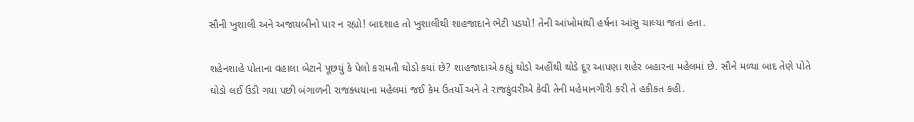સૌની ખુશાલી અને અજાયબીનો પાર ન રહ્યો! બાદશાહ તો ખુશાલીથી શાહજાદાને ભેટી પડયો! તેની આંખોમાંથી હર્ષના આંસુ ચાલ્યા જતાં હતા.

શહેનશાહે પોતાના વહાલા બેટાને પૂછયું કે પેલો કરામતી ઘોડો કયાં છે? શાહજાદાએ કહ્યું ઘોડો અહીંથી થોડે દૂર આપણા શહેર બહારના મહેલમાં છે. સૌને મળ્યા બાદ તેણે પોતે ઘોડો લઈ ઉડી ગયા પછી બંગાળની રાજક્ધયાના મહેલમાં જઈ કેમ ઉતર્યો અને તે રાજકુંવરીએ કેવી તેની મહેમાનગીરી કરી તે હકીકત કહી.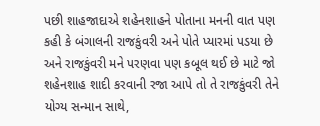પછી શાહજાદાએ શહેનશાહને પોતાના મનની વાત પણ કહી કે બંગાલની રાજકુંવરી અને પોતે પ્યારમાં પડયા છે અને રાજકુંવરી મને પરણવા પણ કબૂલ થઈ છે માટે જો શહેનશાહ શાદી કરવાની રજા આપે તો તે રાજકુંવરી તેને યોગ્ય સન્માન સાથે,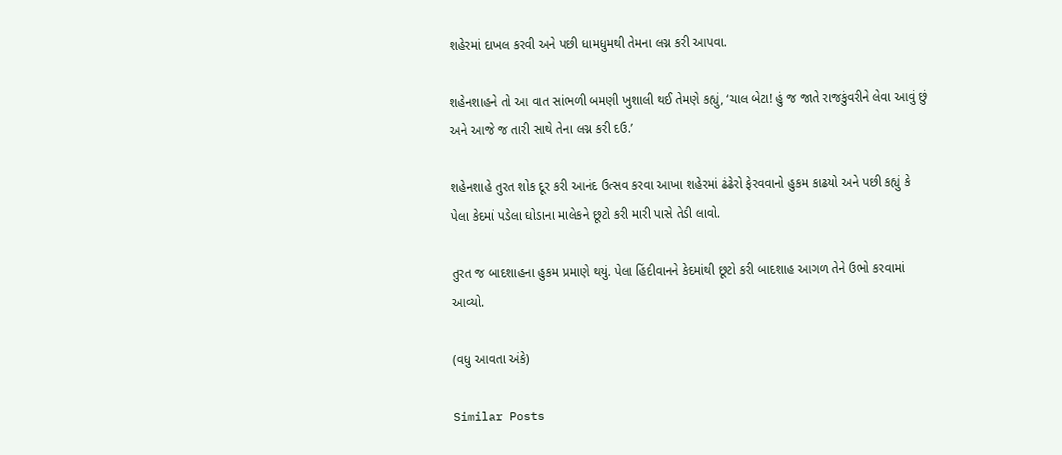શહેરમાં દાખલ કરવી અને પછી ધામધુમથી તેમના લગ્ન કરી આપવા.

શહેનશાહને તો આ વાત સાંભળી બમણી ખુશાલી થઈ તેમણે કહ્યું, ‘ચાલ બેટા! હું જ જાતે રાજકુંવરીને લેવા આવું છું અને આજે જ તારી સાથે તેના લગ્ન કરી દઉ.’

શહેનશાહે તુરત શોક દૂર કરી આનંદ ઉત્સવ કરવા આખા શહેરમાં ઢંઢેરો ફેરવવાનો હુકમ કાઢયો અને પછી કહ્યું કે પેલા કેદમાં પડેલા ઘોડાના માલેકને છૂટો કરી મારી પાસે તેડી લાવો.

તુરત જ બાદશાહના હુકમ પ્રમાણે થયું. પેલા હિંદીવાનને કેદમાંથી છૂટો કરી બાદશાહ આગળ તેને ઉભો કરવામાં આવ્યો.

(વધુ આવતા અંકે)

Similar Posts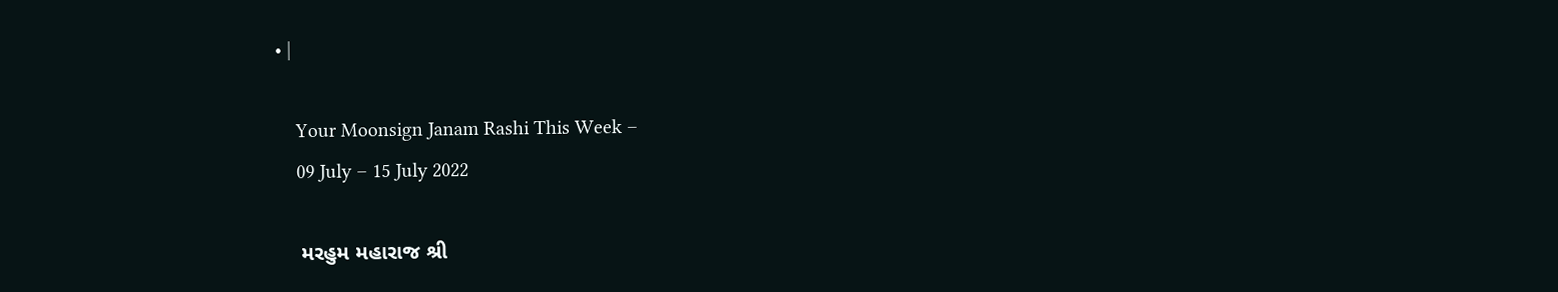• |

    Your Moonsign Janam Rashi This Week –
    09 July – 15 July 2022

    મરહુમ મહારાજ શ્રી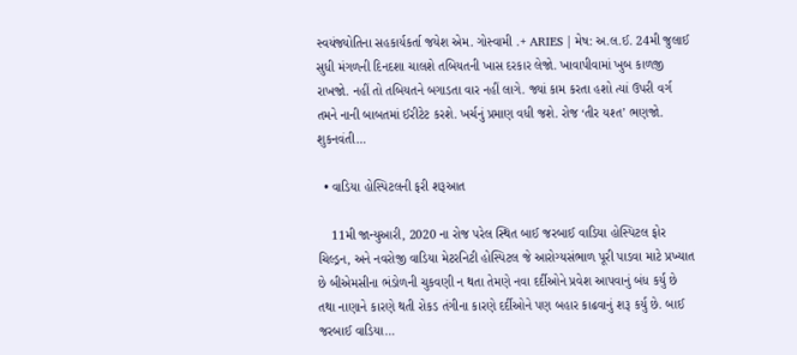સ્વયંજ્યોતિના સહકાર્યકર્તા જયેશ એમ. ગોસ્વામી .+ ARIES | મેષ: અ.લ.ઈ. 24મી જુલાઈ સુધી મંગળની દિનદશા ચાલશે તબિયતની ખાસ દરકાર લેજો. ખાવાપીવામાં ખુબ કાળજી રાખજો. નહીં તો તબિયતને બગાડતા વાર નહીં લાગે. જ્યાં કામ કરતા હશો ત્યાં ઉપરી વર્ગ તમને નાની બાબતમાં ઈરીટેટ કરશે. ખર્ચનું પ્રમાણ વધી જશે. રોજ ‘તીર યશ્ત’ ભણજો. શુકનવંતી…

  • વાડિયા હોસ્પિટલની ફરી શરૂઆત

    11મી જાન્યુઆરી, 2020 ના રોજ પરેલ સ્થિત બાઈ જરબાઈ વાડિયા હોસ્પિટલ ફોર ચિલ્ડ્રન, અને નવરોજી વાડિયા મેટરનિટી હોસ્પિટલ જે આરોગ્યસંભાળ પૂરી પાડવા માટે પ્રખ્યાત છે બીએમસીના ભંડોળની ચુકવણી ન થતા તેમણે નવા દર્દીઓને પ્રવેશ આપવાનું બંધ કર્યુ છે તથા નાણાને કારણે થતી રોકડ તંગીના કારણે દર્દીઓને પણ બહાર કાઢવાનું શરૂ કર્યુ છે. બાઈ જરબાઈ વાડિયા…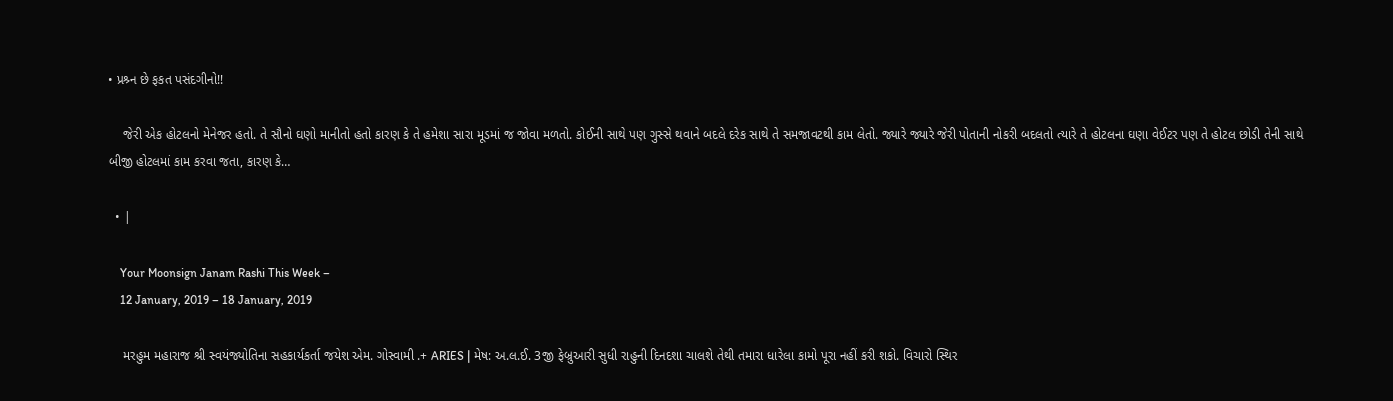• પ્રશ્ર્ન છે ફકત પસંદગીનો!!

    જેરી એક હોટલનો મેનેજર હતો. તે સૌનો ઘણો માનીતો હતો કારણ કે તે હમેશા સારા મૂડમાં જ જોવા મળતો. કોઈની સાથે પણ ગુસ્સે થવાને બદલે દરેક સાથે તે સમજાવટથી કામ લેતો. જ્યારે જ્યારે જેરી પોતાની નોકરી બદલતો ત્યારે તે હોટલના ઘણા વેઈટર પણ તે હોટલ છોડી તેની સાથે બીજી હોટલમાં કામ કરવા જતા, કારણ કે…

  • |

    Your Moonsign Janam Rashi This Week –
    12 January, 2019 – 18 January, 2019

    મરહુમ મહારાજ શ્રી સ્વયંજ્યોતિના સહકાર્યકર્તા જયેશ એમ. ગોસ્વામી .+ ARIES | મેષ: અ.લ.ઈ. 3જી ફેબ્રુઆરી સુધી રાહુની દિનદશા ચાલશે તેથી તમારા ધારેલા કામો પૂરા નહીં કરી શકો. વિચારો સ્થિર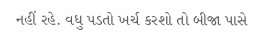નહીં રહે. વધુ પડતો ખર્ચ કરશો તો બીજા પાસે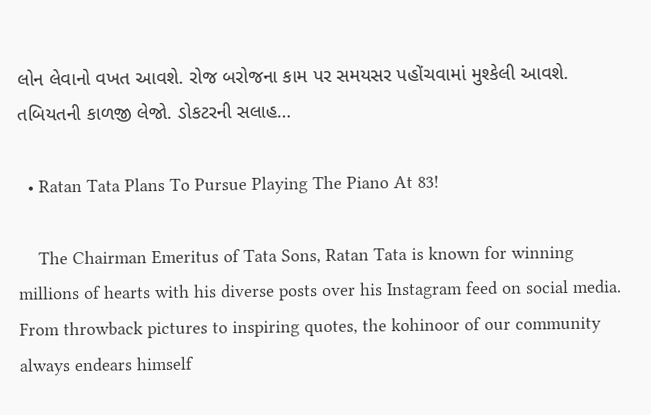લોન લેવાનો વખત આવશે. રોજ બરોજના કામ પર સમયસર પહોંચવામાં મુશ્કેલી આવશે. તબિયતની કાળજી લેજો. ડોકટરની સલાહ…

  • Ratan Tata Plans To Pursue Playing The Piano At 83!

    The Chairman Emeritus of Tata Sons, Ratan Tata is known for winning millions of hearts with his diverse posts over his Instagram feed on social media. From throwback pictures to inspiring quotes, the kohinoor of our community always endears himself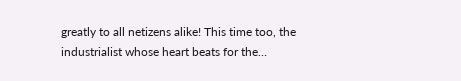greatly to all netizens alike! This time too, the industrialist whose heart beats for the…